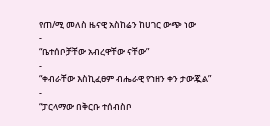የጠ/ሚ መለስ ዜናዊ አስከሬን ከሀገር ውጭ ነው
-
“ቤተሰቦቻቸው አብረዋቸው ናቸው”
-
“ቀብራቸው እስኪፈፀም ብሔራዊ የኀዘን ቀን ታውጇል”
-
“ፓርላማው በቅርቡ ተሰብስቦ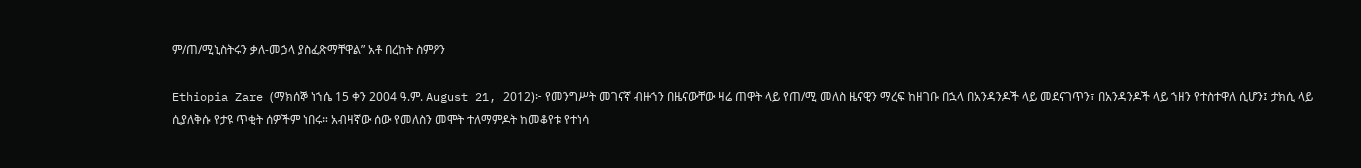ም/ጠ/ሚኒስትሩን ቃለ-መኃላ ያስፈጽማቸዋል” አቶ በረከት ስምዖን

Ethiopia Zare (ማክሰኞ ነኀሴ 15 ቀን 2004 ዓ.ም. August 21, 2012)፦ የመንግሥት መገናኛ ብዙኀን በዜናውቸው ዛሬ ጠዋት ላይ የጠ/ሚ መለስ ዜናዊን ማረፍ ከዘገቡ በኋላ በአንዳንዶች ላይ መደናገጥን፣ በአንዳንዶች ላይ ኀዘን የተስተዋለ ሲሆን፤ ታክሲ ላይ ሲያለቅሱ የታዩ ጥቂት ሰዎችም ነበሩ። አብዛኛው ሰው የመለስን መሞት ተለማምዶት ከመቆየቱ የተነሳ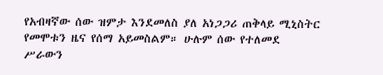የአብዛኛው ሰው ዝምታ እንደመለስ ያለ አነጋጋሪ ጠቅላይ ሚኒስትር የመሞቱን ዜና የሰማ አይመስልም። ሁሉም ሰው የተለመደ ሥራውን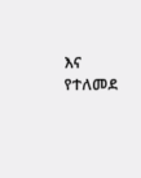እና የተለመደ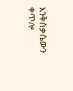እንቅስቃሴውን ቀጥሎ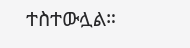ተስተውሏል።